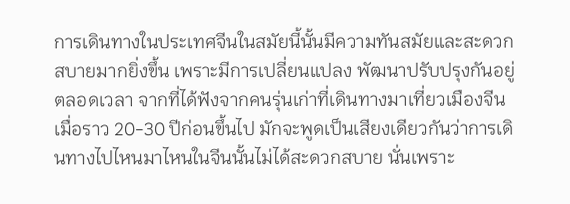การเดินทางในประเทศจีนในสมัยนี้นั้นมีความทันสมัยและสะดวกสบายมากยิ่งขึ้น เพราะมีการเปลี่ยนแปลง พัฒนาปรับปรุงกันอยู่ตลอดเวลา จากที่ได้ฟังจากคนรุ่นเก่าที่เดินทางมาเที่ยวเมืองจีนเมื่อราว 20-30 ปีก่อนขึ้นไป มักจะพูดเป็นเสียงเดียวกันว่าการเดินทางไปไหนมาไหนในจีนนั้นไม่ได้สะดวกสบาย นั่นเพราะ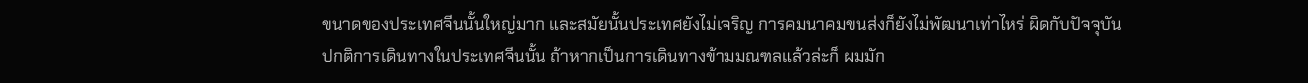ขนาดของประเทศจีนนั้นใหญ่มาก และสมัยนั้นประเทศยังไม่เจริญ การคมนาคมขนส่งก็ยังไม่พัฒนาเท่าไหร่ ผิดกับปัจจุบัน
ปกติการเดินทางในประเทศจีนนั้น ถ้าหากเป็นการเดินทางข้ามมณฑลแล้วล่ะก็ ผมมัก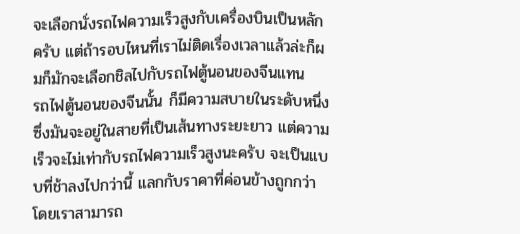จะเลือกนั่งรถไฟความเร็วสูงกับเครื่องบินเป็นหลักครับ แต่ถ้ารอบไหนที่เราไม่ติดเรื่องเวลาแล้วล่ะก็ผมก็มักจะเลือกชิลไปกับรถไฟตู้นอนของจีนแทน
รถไฟตู้นอนของจีนนั้น ก็มีความสบายในระดับหนึ่ง ซึ่งมันจะอยู่ในสายที่เป็นเส้นทางระยะยาว แต่ความเร็วจะไม่เท่ากับรถไฟความเร็วสูงนะครับ จะเป็นแบบที่ช้าลงไปกว่านี้ แลกกับราคาที่ค่อนข้างถูกกว่าโดยเราสามารถ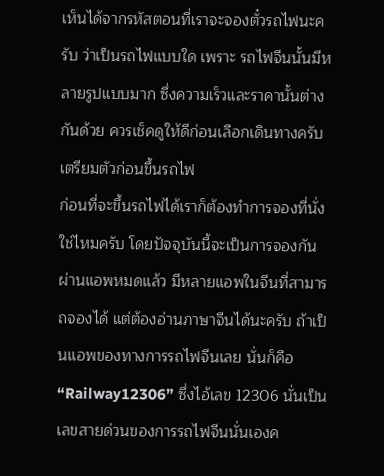เห็นได้จากรหัสตอนที่เราจะจองตั๋วรถไฟนะครับ ว่าเป็นรถไฟแบบใด เพราะ รถไฟจีนนั้นมีหลายรูปแบบมาก ซึ่งความเร็วและราคานั้นต่างกันด้วย ควรเช็คดูให้ดีก่อนเลือกเดินทางครับ
เตรียมตัวก่อนขึ้นรถไฟ
ก่อนที่จะขึ้นรถไฟได้เราก็ต้องทำการจองที่นั่งใช่ไหมครับ โดยปัจจุบันนี้จะเป็นการจองกันผ่านแอพหมดแล้ว มีหลายแอพในจีนที่สามารถจองได้ แต่ต้องอ่านภาษาจีนได้นะครับ ถ้าเป็นแอพของทางการรถไฟจีนเลย นั่นก็คือ “Railway12306” ซึ่งไอ้เลข 12306 นั่นเป็นเลขสายด่วนของการรถไฟจีนนั่นเองค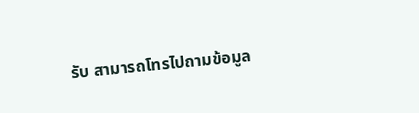รับ สามารถโทรไปถามข้อมูล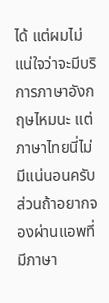ได้ แต่ผมไม่แน่ใจว่าจะมีบริการภาษาอังกฤษไหมนะ แต่ภาษาไทยนี่ไม่มีแน่นอนครับ
ส่วนถ้าอยากจองผ่านแอพที่มีภาษา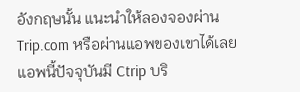อังกฤษนั้น แนะนำให้ลองจองผ่าน Trip.com หรือผ่านแอพของเขาได้เลย แอพนี้ปัจจุบันมี Ctrip บริ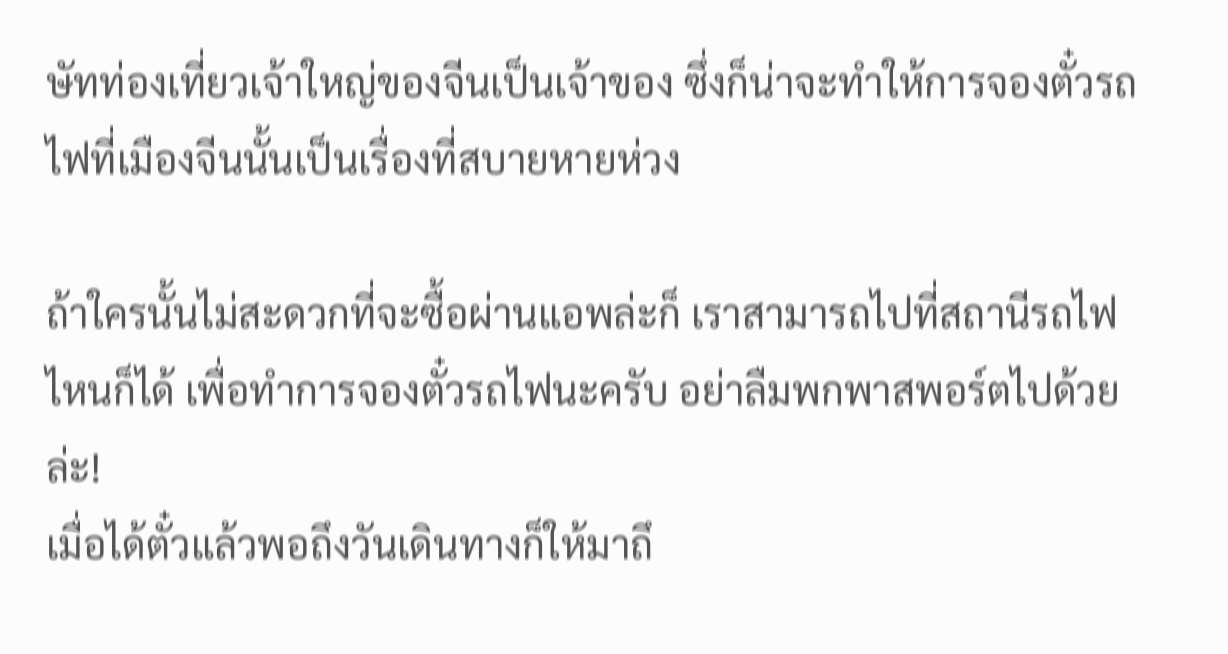ษัทท่องเที่ยวเจ้าใหญ่ของจีนเป็นเจ้าของ ซึ่งก็น่าจะทำให้การจองตั๋วรถไฟที่เมืองจีนนั้นเป็นเรื่องที่สบายหายห่วง

ถ้าใครนั้นไม่สะดวกที่จะซื้อผ่านแอพล่ะก็ เราสามารถไปที่สถานีรถไฟไหนก็ได้ เพื่อทำการจองตั๋วรถไฟนะครับ อย่าลืมพกพาสพอร์ตไปด้วยล่ะ!
เมื่อได้ตั๋วแล้วพอถึงวันเดินทางก็ให้มาถึ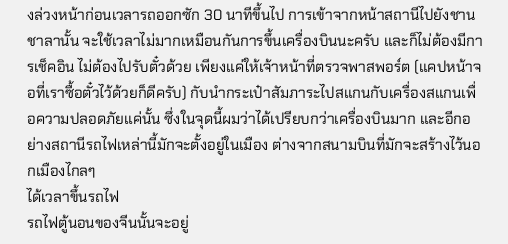งล่วงหน้าก่อนเวลารถออกซัก 30 นาทีขึ้นไป การเข้าจากหน้าสถานีไปยังชานชาลานั้น จะใช้เวลาไม่มากเหมือนกันการขึ้นเครื่องบินนะครับ และก็ไม่ต้องมีการเช็คอิน ไม่ต้องไปรับตั๋วด้วย เพียงแค่ให้เจ้าหน้าที่ตรวจพาสพอร์ต (แคปหน้าจอที่เราซื้อตั๋วไว้ด้วยก็ดีครับ) กับนำกระเป๋าสัมภาระไปสแกนกับเครื่องสแกนเพื่อความปลอดภัยแค่นั้น ซึ่งในจุดนี้ผมว่าได้เปรียบกว่าเครื่องบินมาก และอีกอย่างสถานีรถไฟเหล่านี้มักจะตั้งอยู่ในเมือง ต่างจากสนามบินที่มักจะสร้างไว้นอกเมืองไกลๆ
ได้เวลาขึ้นรถไฟ
รถไฟตู้นอนของจีนนั้นจะอยู่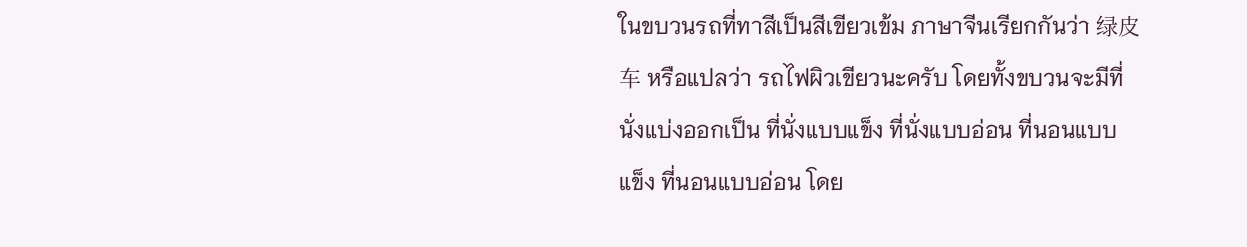ในขบวนรถที่ทาสีเป็นสีเขียวเข้ม ภาษาจีนเรียกกันว่า 绿皮车 หรือแปลว่า รถไฟผิวเขียวนะครับ โดยทั้งขบวนจะมีที่นั่งแบ่งออกเป็น ที่นั่งแบบแข็ง ที่นั่งแบบอ่อน ที่นอนแบบแข็ง ที่นอนแบบอ่อน โดย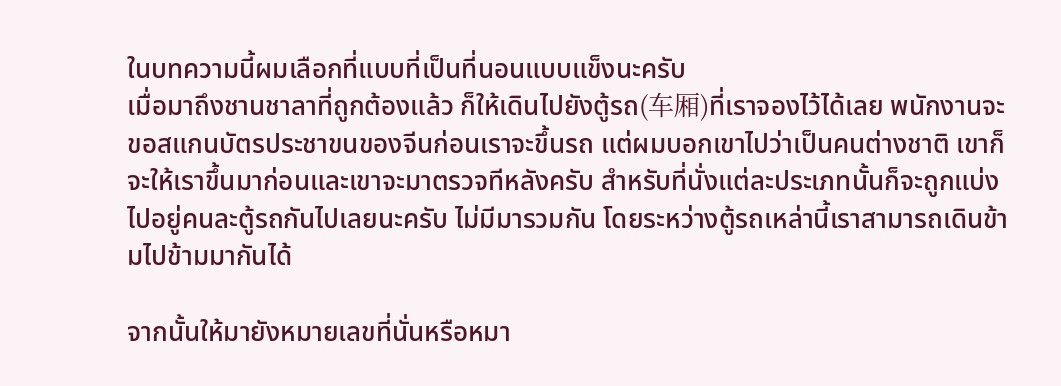ในบทความนี้ผมเลือกที่แบบที่เป็นที่นอนแบบแข็งนะครับ
เมื่อมาถึงชานชาลาที่ถูกต้องแล้ว ก็ให้เดินไปยังตู้รถ(车厢)ที่เราจองไว้ได้เลย พนักงานจะขอสแกนบัตรประชาขนของจีนก่อนเราจะขึ้นรถ แต่ผมบอกเขาไปว่าเป็นคนต่างชาติ เขาก็จะให้เราขึ้นมาก่อนและเขาจะมาตรวจทีหลังครับ สำหรับที่นั่งแต่ละประเภทนั้นก็จะถูกแบ่งไปอยู่คนละตู้รถกันไปเลยนะครับ ไม่มีมารวมกัน โดยระหว่างตู้รถเหล่านี้เราสามารถเดินข้ามไปข้ามมากันได้

จากนั้นให้มายังหมายเลขที่นั่นหรือหมา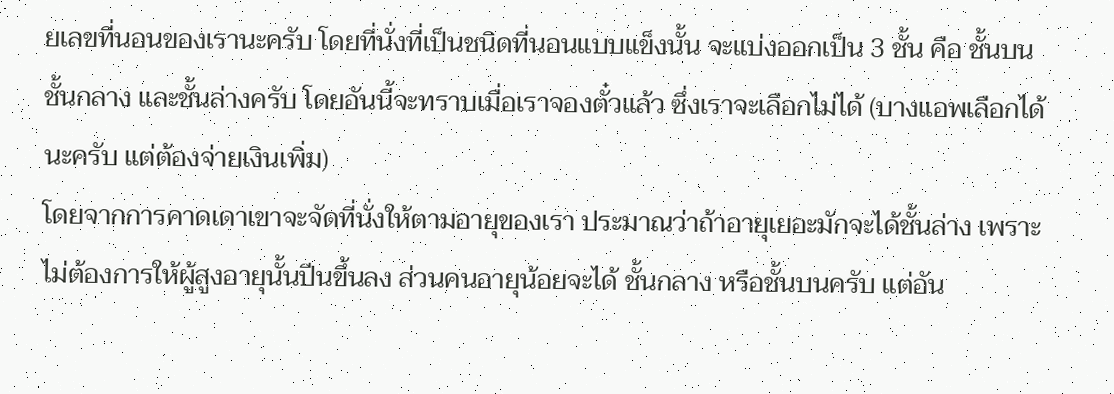ยเลขที่นอนของเรานะครับ โดยที่นั่งที่เป็นชนิดที่นอนแบบแข็งนั้น จะแบ่งออกเป็น 3 ชั้น คือ ชั้นบน ชั้นกลาง และชั้นล่างครับ โดยอันนี้จะทราบเมื่อเราจองตั๋วแล้ว ซึ่งเราจะเลือกไม่ได้ (บางแอพเลือกได้นะครับ แต่ต้องจ่ายเงินเพิ่ม)
โดยจากการคาดเดาเขาจะจัดที่นั่งให้ตามอายุของเรา ประมาณว่าถ้าอายุเยอะมักจะได้ชั้นล่าง เพราะไม่ต้องการให้ผู้สูงอายุนั้นปีนขึ้นลง ส่วนคนอายุน้อยจะได้ ชั้นกลาง หรือชั้นบนครับ แต่อัน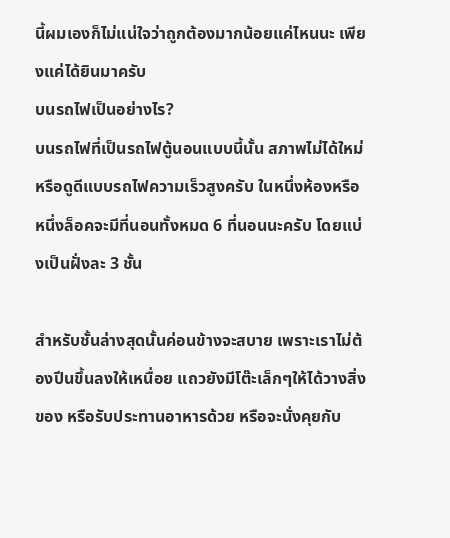นี้ผมเองก็ไม่แน่ใจว่าถูกต้องมากน้อยแค่ไหนนะ เพียงแค่ได้ยินมาครับ
บนรถไฟเป็นอย่างไร?
บนรถไฟที่เป็นรถไฟตู้นอนแบบนี้นั้น สภาพไม่ได้ใหม่หรือดูดีแบบรถไฟความเร็วสูงครับ ในหนึ่งห้องหรือหนึ่งล็อคจะมีที่นอนทั้งหมด 6 ที่นอนนะครับ โดยแบ่งเป็นฝั่งละ 3 ชั้น

สำหรับชั้นล่างสุดนั้นค่อนข้างจะสบาย เพราะเราไม่ต้องปีนขึ้นลงให้เหนื่อย แถวยังมีโต๊ะเล็กๆให้ได้วางสิ่งของ หรือรับประทานอาหารด้วย หรือจะนั่งคุยกับ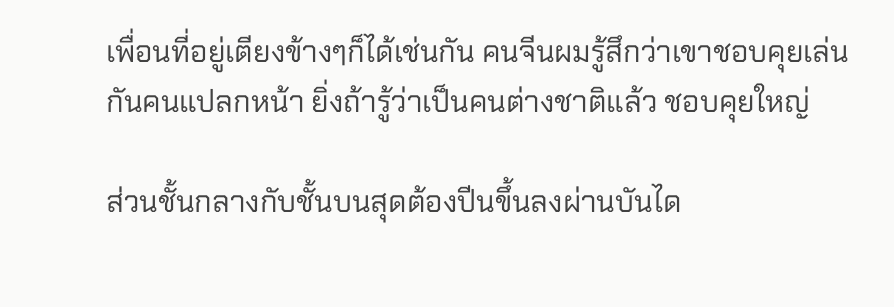เพื่อนที่อยู่เตียงข้างๆก็ได้เช่นกัน คนจีนผมรู้สึกว่าเขาชอบคุยเล่นกันคนแปลกหน้า ยิ่งถ้ารู้ว่าเป็นคนต่างชาติแล้ว ชอบคุยใหญ่

ส่วนชั้นกลางกับชั้นบนสุดต้องปีนขึ้นลงผ่านบันได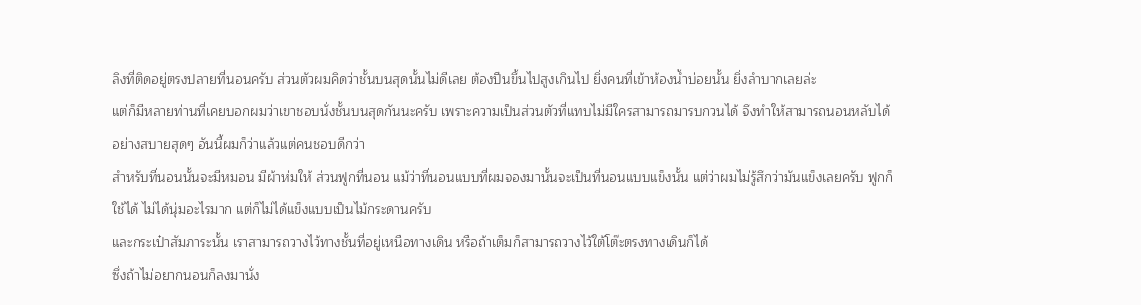ลิงที่ติดอยู่ตรงปลายที่นอนครับ ส่วนตัวผมคิดว่าชั้นบนสุดนั้นไม่ดีเลย ต้องปีนขึ้นไปสูงเกินไป ยิ่งคนที่เข้าห้องน้ำบ่อยนั้น ยิ่งลำบากเลยล่ะ
แต่ก็มีหลายท่านที่เคยบอกผมว่าเขาชอบนั่งชั้นบนสุดกันนะครับ เพราะความเป็นส่วนตัวที่แทบไม่มีใครสามารถมารบกวนได้ จึงทำให้สามารถนอนหลับได้อย่างสบายสุดๆ อันนี้ผมก็ว่าแล้วแต่คนชอบดีกว่า
สำหรับที่นอนนั้นจะมีหมอน มีผ้าห่มให้ ส่วนฟูกที่นอน แม้ว่าที่นอนแบบที่ผมจองมานั้นจะเป็นที่นอนแบบแข็งนั้น แต่ว่าผมไม่รู้สึกว่ามันแข็งเลยครับ ฟูกก็ใช้ได้ ไม่ได้นุ่มอะไรมาก แต่ก็ไม่ได้แข็งแบบเป็นไม้กระดานครับ
และกระเป๋าสัมภาระนั้น เราสามารถวางไว้ทางชั้นที่อยู่เหนือทางเดิน หรือถ้าเต็มก็สามารถวางไว้ใต้โต๊ะตรงทางเดินก็ได้
ซึ่งถ้าไม่อยากนอนก็ลงมานั่ง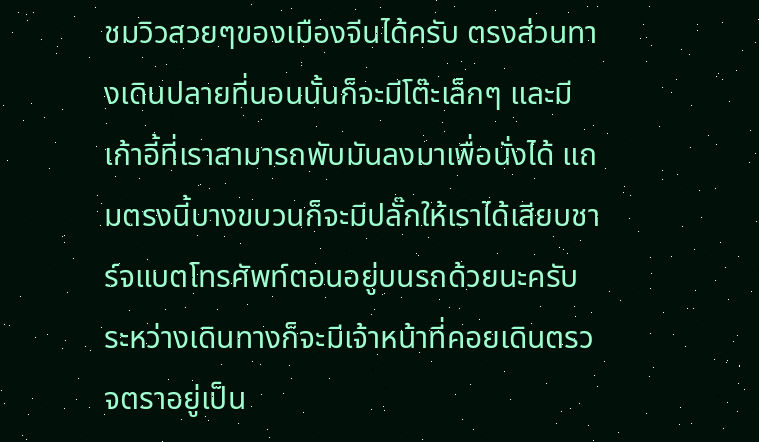ชมวิวสวยๆของเมืองจีนได้ครับ ตรงส่วนทางเดินปลายที่นอนนั้นก็จะมีโต๊ะเล็กๆ และมีเก้าอี้ที่เราสามารถพับมันลงมาเพื่อนั่งได้ แถมตรงนี้บางขบวนก็จะมีปลั๊กให้เราได้เสียบชาร์จแบตโทรศัพท์ตอนอยู่บนรถด้วยนะครับ
ระหว่างเดินทางก็จะมีเจ้าหน้าที่คอยเดินตรวจตราอยู่เป็น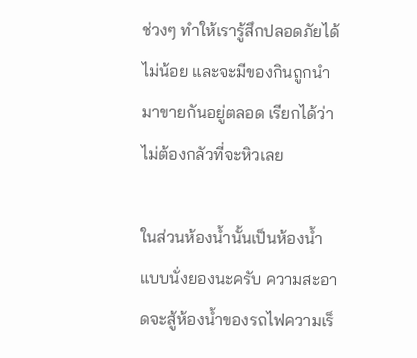ช่วงๆ ทำให้เรารู้สึกปลอดภัยได้ไม่น้อย และจะมีของกินถูกนำมาขายกันอยู่ตลอด เรียกได้ว่าไม่ต้องกลัวที่จะหิวเลย

ในส่วนห้องน้ำนั้นเป็นห้องน้ำแบบนั่งยองนะครับ ความสะอาดจะสู้ห้องน้ำของรถไฟความเร็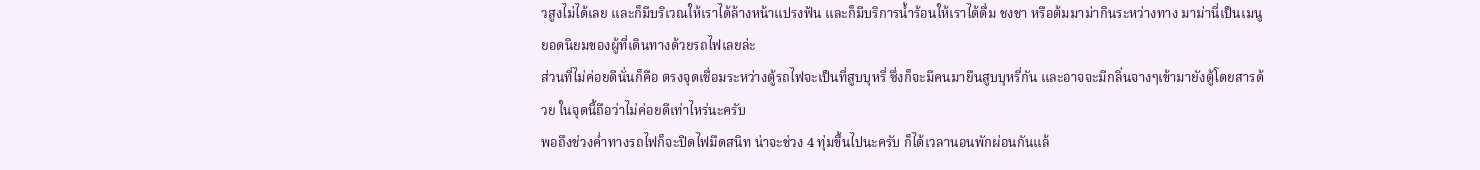วสูงไม่ได้เลย และก็มีบริเวณให้เราได้ล้างหน้าแปรงฟัน และก็มีบริการน้ำร้อนให้เราได้ดื่ม ชงชา หรือต้มมาม่ากินระหว่างทาง มาม่านี่เป็นเมนูยอดนิยมของผู้ที่เดินทางด้วยรถไฟเลยล่ะ
ส่วนที่ไม่ค่อยดีนั่นก็คือ ตรงจุดเชื่อมระหว่างตู้รถไฟจะเป็นที่สูบบุหรี่ ซึ่งก็จะมีคนมายืนสูบบุหรี่กัน และอาจจะมีกลิ่นจางๆเข้ามายังตู้โดยสารด้วย ในจุดนี้ถือว่าไม่ค่อยดีเท่าไหร่นะครับ
พอถึงช่วงค่ำทางรถไฟก็จะปิดไฟมืดสนิท น่าจะช่วง 4 ทุ่มขึ้นไปนะครับ ก็ได้เวลานอนพักผ่อนกันแล้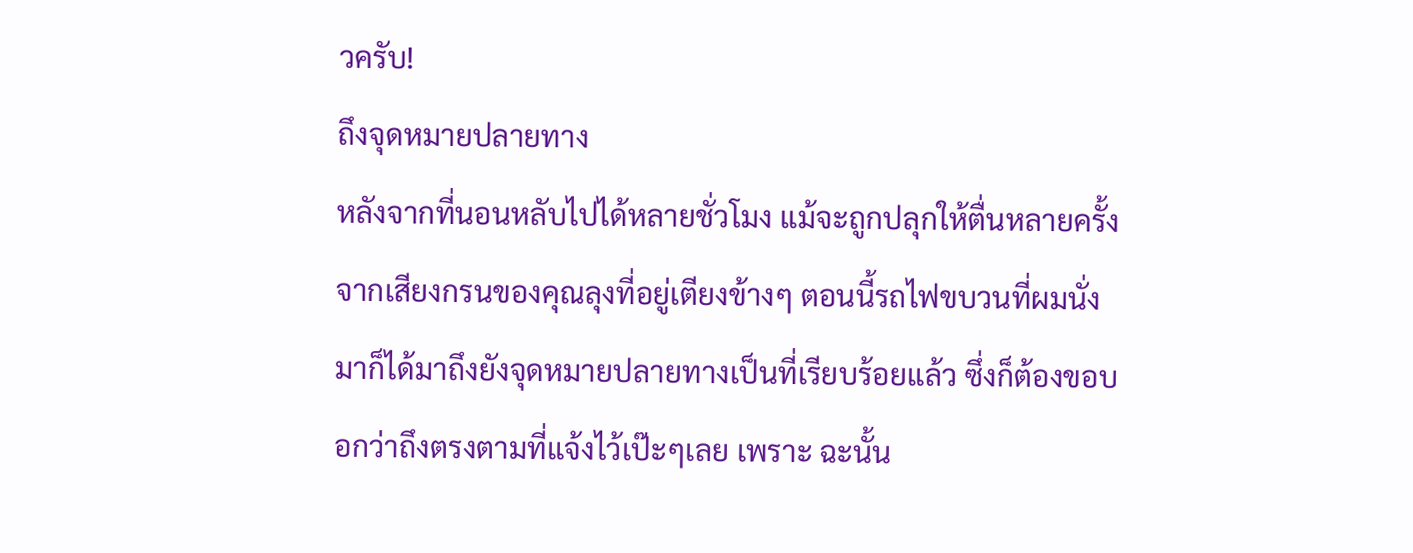วครับ!
ถึงจุดหมายปลายทาง
หลังจากที่นอนหลับไปได้หลายชั่วโมง แม้จะถูกปลุกให้ตื่นหลายครั้งจากเสียงกรนของคุณลุงที่อยู่เตียงข้างๆ ตอนนี้รถไฟขบวนที่ผมนั่งมาก็ได้มาถึงยังจุดหมายปลายทางเป็นที่เรียบร้อยแล้ว ซึ่งก็ต้องขอบอกว่าถึงตรงตามที่แจ้งไว้เป๊ะๆเลย เพราะ ฉะนั้น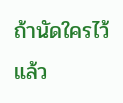ถ้านัดใครไว้แล้ว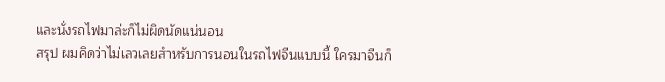และนั่งรถไฟมาล่ะก็ไม่ผิดนัดแน่นอน
สรุป ผมคิดว่าไม่เลวเลยสำหรับการนอนในรถไฟจีนแบบนี้ ใครมาจีนก็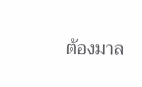ต้องมาล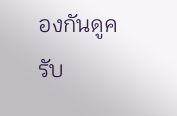องกันดูครับ